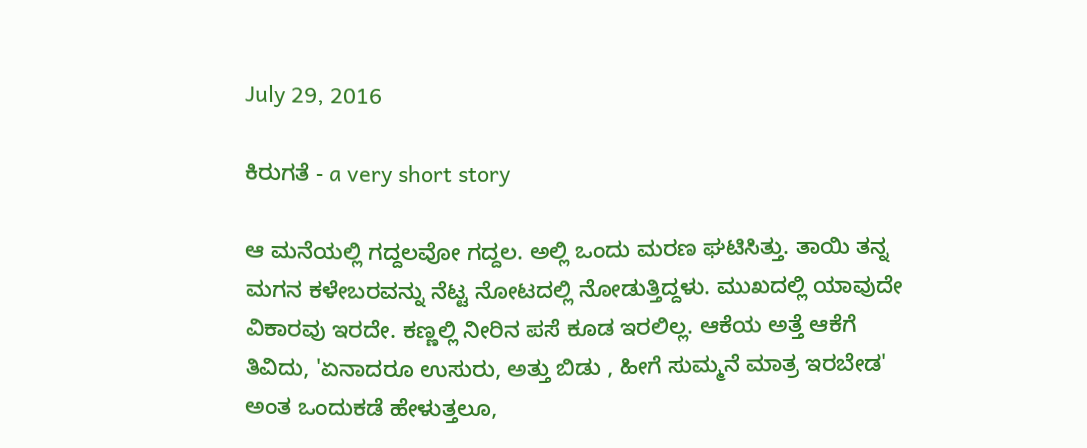July 29, 2016

ಕಿರುಗತೆ - a very short story

ಆ ಮನೆಯಲ್ಲಿ ಗದ್ದಲವೋ ಗದ್ದಲ. ಅಲ್ಲಿ ಒಂದು ಮರಣ ಘಟಿಸಿತ್ತು. ತಾಯಿ ತನ್ನ ಮಗನ ಕಳೇಬರವನ್ನು ನೆಟ್ಟ ನೋಟದಲ್ಲಿ ನೋಡುತ್ತಿದ್ದಳು. ಮುಖದಲ್ಲಿ ಯಾವುದೇ ವಿಕಾರವು ಇರದೇ. ಕಣ್ಣಲ್ಲಿ ನೀರಿನ ಪಸೆ ಕೂಡ ಇರಲಿಲ್ಲ. ಆಕೆಯ ಅತ್ತೆ ಆಕೆಗೆ ತಿವಿದು, 'ಏನಾದರೂ ಉಸುರು, ಅತ್ತು ಬಿಡು , ಹೀಗೆ ಸುಮ್ಮನೆ ಮಾತ್ರ ಇರಬೇಡ' ಅಂತ ಒಂದುಕಡೆ ಹೇಳುತ್ತಲೂ,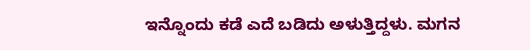ಇನ್ನೊಂದು ಕಡೆ ಎದೆ ಬಡಿದು ಅಳುತ್ತಿದ್ದಳು. ಮಗನ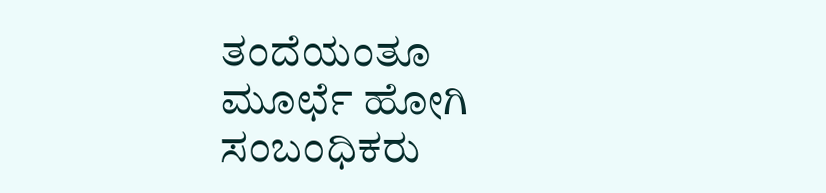ತಂದೆಯಂತೂ ಮೂರ್ಛೆ ಹೋಗಿ ಸಂಬಂಧಿಕರು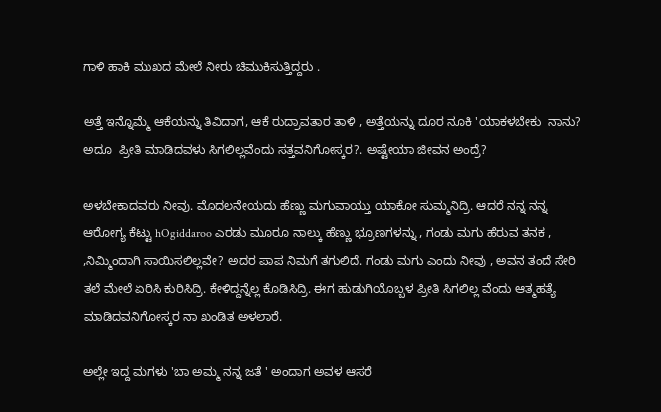ಗಾಳಿ ಹಾಕಿ ಮುಖದ ಮೇಲೆ ನೀರು ಚಿಮುಕಿಸುತ್ತಿದ್ದರು .

ಅತ್ತೆ ಇನ್ನೊಮ್ಮೆ ಆಕೆಯನ್ನು ತಿವಿದಾಗ, ಆಕೆ ರುದ್ರಾವತಾರ ತಾಳಿ , ಅತ್ತೆಯನ್ನು ದೂರ ನೂಕಿ 'ಯಾಕಳಬೇಕು  ನಾನು? ಅದೂ  ಪ್ರೀತಿ ಮಾಡಿದವಳು ಸಿಗಲಿಲ್ಲವೆಂದು ಸತ್ತವನಿಗೋಸ್ಕರ?. ಅಷ್ಟೇಯಾ ಜೀವನ ಅಂದ್ರೆ?

ಅಳಬೇಕಾದವರು ನೀವು. ಮೊದಲನೇಯದು ಹೆಣ್ಣು ಮಗುವಾಯ್ತು ಯಾಕೋ ಸುಮ್ಮನಿದ್ರಿ. ಆದರೆ ನನ್ನ ನನ್ನ ಆರೋಗ್ಯ ಕೆಟ್ಟು hOgiddaroo ಎರಡು ಮೂರೂ ನಾಲ್ಕು ಹೆಣ್ಣು ಭ್ರೂಣಗಳನ್ನು , ಗಂಡು ಮಗು ಹೆರುವ ತನಕ , ,ನಿಮ್ಮಿಂದಾಗಿ ಸಾಯಿಸಲಿಲ್ಲವೇ? ಅದರ ಪಾಪ ನಿಮಗೆ ತಗುಲಿದೆ. ಗಂಡು ಮಗು ಎಂದು ನೀವು , ಅವನ ತಂದೆ ಸೇರಿ ತಲೆ ಮೇಲೆ ಏರಿಸಿ ಕುರಿಸಿದ್ರಿ. ಕೇಳಿದ್ದನ್ನೆಲ್ಲ ಕೊಡಿಸಿದ್ರಿ. ಈಗ ಹುಡುಗಿಯೊಬ್ಬಳ ಪ್ರೀತಿ ಸಿಗಲಿಲ್ಲ ವೆಂದು ಆತ್ಮಹತ್ಯೆ ಮಾಡಿದವನಿಗೋಸ್ಕರ ನಾ ಖಂಡಿತ ಅಳಲಾರೆ.

ಅಲ್ಲೇ ಇದ್ದ ಮಗಳು 'ಬಾ ಅಮ್ಮ ನನ್ನ ಜತೆ ' ಅಂದಾಗ ಅವಳ ಆಸರೆ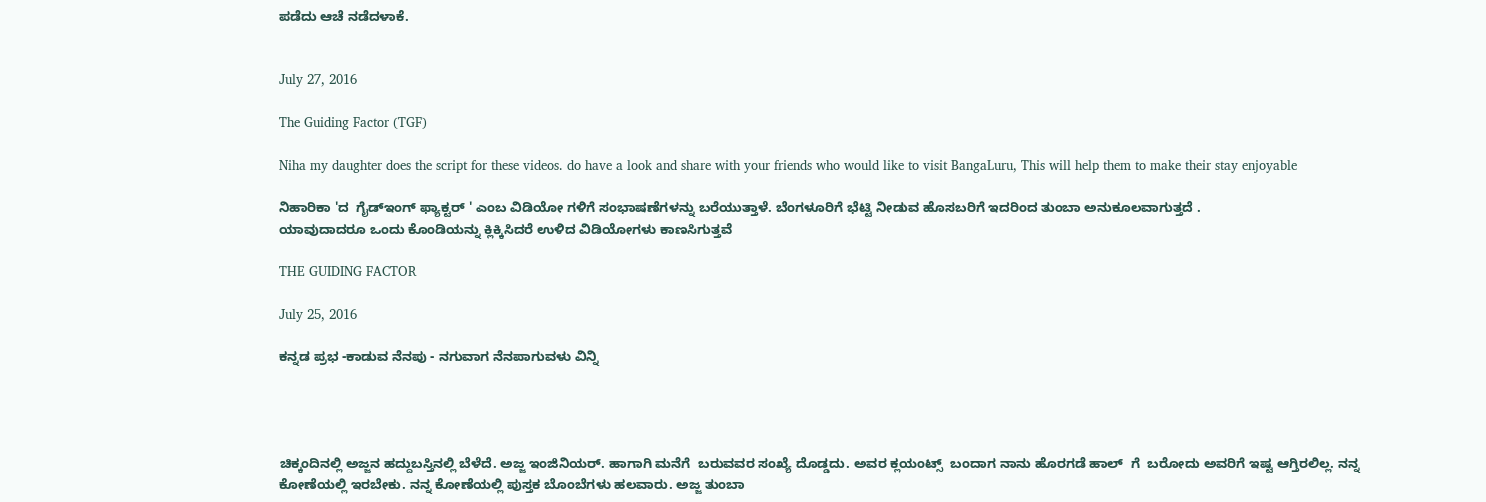ಪಡೆದು ಆಚೆ ನಡೆದಳಾಕೆ.


July 27, 2016

The Guiding Factor (TGF)

Niha my daughter does the script for these videos. do have a look and share with your friends who would like to visit BangaLuru, This will help them to make their stay enjoyable

ನಿಹಾರಿಕಾ 'ದ  ಗೈಡ್ಇಂಗ್ ಫ್ಯಾಕ್ಟರ್ ' ಎಂಬ ವಿಡಿಯೋ ಗಳಿಗೆ ಸಂಭಾಷಣೆಗಳನ್ನು ಬರೆಯುತ್ತಾಳೆ. ಬೆಂಗಳೂರಿಗೆ ಭೆಟ್ಟಿ ನೀಡುವ ಹೊಸಬರಿಗೆ ಇದರಿಂದ ತುಂಬಾ ಅನುಕೂಲವಾಗುತ್ತದೆ .
ಯಾವುದಾದರೂ ಒಂದು ಕೊಂಡಿಯನ್ನು ಕ್ಲಿಕ್ಕಿಸಿದರೆ ಉಳಿದ ವಿಡಿಯೋಗಳು ಕಾಣಸಿಗುತ್ತವೆ

THE GUIDING FACTOR

July 25, 2016

ಕನ್ನಡ ಪ್ರಭ -ಕಾಡುವ ನೆನಪು - ನಗುವಾಗ ನೆನಪಾಗುವಳು ವಿನ್ನಿ




ಚಿಕ್ಕಂದಿನಲ್ಲಿ ಅಜ್ಜನ ಹದ್ದುಬಸ್ತಿನಲ್ಲಿ ಬೆಳೆದೆ. ಅಜ್ಜ ಇಂಜಿನಿಯರ್. ಹಾಗಾಗಿ ಮನೆಗೆ  ಬರುವವರ ಸಂಖ್ಯೆ ದೊಡ್ಡದು. ಅವರ ಕ್ಲಯಂಟ್ಸ್  ಬಂದಾಗ ನಾನು ಹೊರಗಡೆ ಹಾಲ್  ಗೆ  ಬರೋದು ಅವರಿಗೆ ಇಷ್ಟ ಆಗ್ತಿರಲಿಲ್ಲ. ನನ್ನ ಕೋಣೆಯಲ್ಲಿ ಇರಬೇಕು. ನನ್ನ ಕೋಣೆಯಲ್ಲಿ ಪುಸ್ತಕ ಬೊಂಬೆಗಳು ಹಲವಾರು. ಅಜ್ಜ ತುಂಬಾ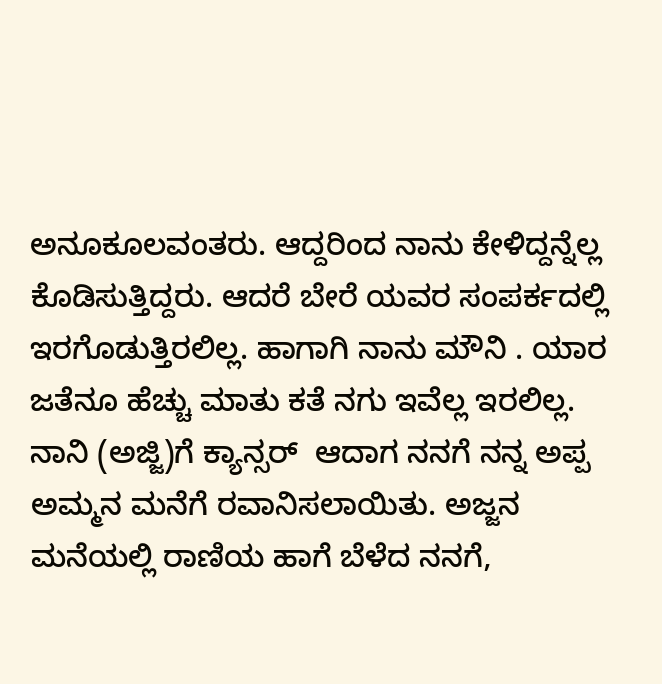ಅನೂಕೂಲವಂತರು. ಆದ್ದರಿಂದ ನಾನು ಕೇಳಿದ್ದನ್ನೆಲ್ಲ ಕೊಡಿಸುತ್ತಿದ್ದರು. ಆದರೆ ಬೇರೆ ಯವರ ಸಂಪರ್ಕದಲ್ಲಿ ಇರಗೊಡುತ್ತಿರಲಿಲ್ಲ. ಹಾಗಾಗಿ ನಾನು ಮೌನಿ . ಯಾರ ಜತೆನೂ ಹೆಚ್ಚು ಮಾತು ಕತೆ ನಗು ಇವೆಲ್ಲ ಇರಲಿಲ್ಲ. ನಾನಿ (ಅಜ್ಜಿ)ಗೆ ಕ್ಯಾನ್ಸರ್  ಆದಾಗ ನನಗೆ ನನ್ನ ಅಪ್ಪ ಅಮ್ಮನ ಮನೆಗೆ ರವಾನಿಸಲಾಯಿತು. ಅಜ್ಜನ ಮನೆಯಲ್ಲಿ ರಾಣಿಯ ಹಾಗೆ ಬೆಳೆದ ನನಗೆ,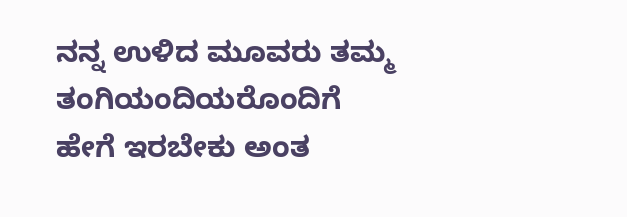ನನ್ನ ಉಳಿದ ಮೂವರು ತಮ್ಮ ತಂಗಿಯಂದಿಯರೊಂದಿಗೆ ಹೇಗೆ ಇರಬೇಕು ಅಂತ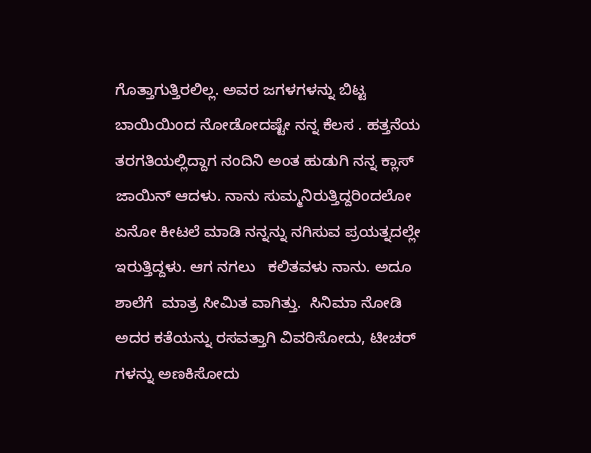ಗೊತ್ತಾಗುತ್ತಿರಲಿಲ್ಲ. ಅವರ ಜಗಳಗಳನ್ನು ಬಿಟ್ಟ ಬಾಯಿಯಿಂದ ನೋಡೋದಷ್ಟೇ ನನ್ನ ಕೆಲಸ . ಹತ್ತನೆಯ ತರಗತಿಯಲ್ಲಿದ್ದಾಗ ನಂದಿನಿ ಅಂತ ಹುಡುಗಿ ನನ್ನ ಕ್ಲಾಸ್ ಜಾಯಿನ್ ಆದಳು. ನಾನು ಸುಮ್ಮನಿರುತ್ತಿದ್ದರಿಂದಲೋ ಏನೋ ಕೀಟಲೆ ಮಾಡಿ ನನ್ನನ್ನು ನಗಿಸುವ ಪ್ರಯತ್ನದಲ್ಲೇ ಇರುತ್ತಿದ್ದಳು. ಆಗ ನಗಲು   ಕಲಿತವಳು ನಾನು. ಅದೂ ಶಾಲೆಗೆ  ಮಾತ್ರ ಸೀಮಿತ ವಾಗಿತ್ತು.  ಸಿನಿಮಾ ನೋಡಿ ಅದರ ಕತೆಯನ್ನು ರಸವತ್ತಾಗಿ ವಿವರಿಸೋದು, ಟೀಚರ್ ಗಳನ್ನು ಅಣಕಿಸೋದು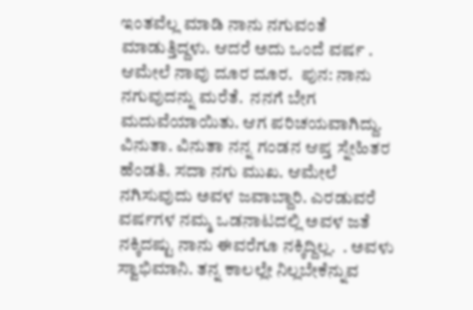ಇಂತವೆಲ್ಲ ಮಾಡಿ ನಾನು ನಗುವಂತೆ ಮಾಡುತ್ತಿದ್ದಳು. ಆದರೆ ಅದು ಒಂದೆ ವರ್ಷ . ಆಮೇಲೆ ನಾವು ದೂರ ದೂರ.  ಪುನ: ನಾನು ನಗುವುದನ್ನು ಮರೆತೆ.  ನನಗೆ ಬೇಗ ಮದುವೆಯಾಯಿತು. ಆಗ ಪರಿಚಯವಾಗಿದ್ದು. ವಿನುತಾ. ವಿನುತಾ ನನ್ನ ಗಂಡನ ಆಪ್ತ ಸ್ನೇಹಿತರ ಹೆಂಡತಿ. ಸದಾ ನಗು ಮುಖ. ಆಮೇಲೆ ನಗಿಸುವುದು ಅವಳ ಜವಾಬ್ದಾರಿ. ಎರಡುವರೆ ವರ್ಷಗಳ ನಮ್ಮ ಒಡನಾಟದಲ್ಲಿ ಅವಳ ಜತೆ ನಕ್ಕಿದಷ್ಟು ನಾನು ಈವರೆಗೂ ನಕ್ಕಿದ್ದಿಲ್ಲ.  . ಅವಳು ಸ್ವಾಭಿಮಾನಿ. ತನ್ನ ಕಾಲಲ್ಲೇ ನಿಲ್ಲಬೇಕೆನ್ನುವ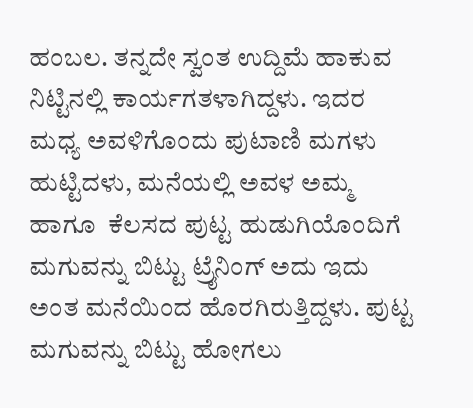ಹಂಬಲ. ತನ್ನದೇ ಸ್ವಂತ ಉದ್ದಿಮೆ ಹಾಕುವ ನಿಟ್ಟಿನಲ್ಲಿ ಕಾರ್ಯಗತಳಾಗಿದ್ದಳು. ಇದರ ಮಧ್ಯ ಅವಳಿಗೊಂದು ಪುಟಾಣಿ ಮಗಳು ಹುಟ್ಟಿದಳು, ಮನೆಯಲ್ಲಿ ಅವಳ ಅಮ್ಮ ಹಾಗೂ  ಕೆಲಸದ ಪುಟ್ಟ ಹುಡುಗಿಯೊಂದಿಗೆ ಮಗುವನ್ನು ಬಿಟ್ಟು ಟ್ರೈನಿಂಗ್ ಅದು ಇದು ಅಂತ ಮನೆಯಿಂದ ಹೊರಗಿರುತ್ತಿದ್ದಳು. ಪುಟ್ಟ ಮಗುವನ್ನು ಬಿಟ್ಟು ಹೋಗಲು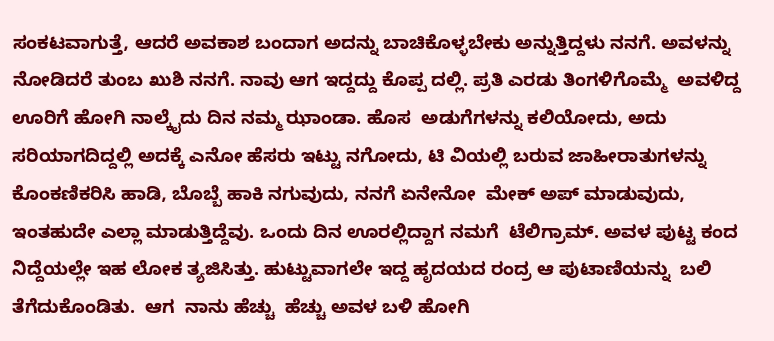ಸಂಕಟವಾಗುತ್ತೆ, ಆದರೆ ಅವಕಾಶ ಬಂದಾಗ ಅದನ್ನು ಬಾಚಿಕೊಳ್ಳಬೇಕು ಅನ್ನುತ್ತಿದ್ದಳು ನನಗೆ. ಅವಳನ್ನು ನೋಡಿದರೆ ತುಂಬ ಖುಶಿ ನನಗೆ. ನಾವು ಆಗ ಇದ್ದದ್ದು ಕೊಪ್ಪ ದಲ್ಲಿ. ಪ್ರತಿ ಎರಡು ತಿಂಗಳಿಗೊಮ್ಮೆ  ಅವಳಿದ್ದ ಊರಿಗೆ ಹೋಗಿ ನಾಲ್ಕೈದು ದಿನ ನಮ್ಮ ಝಾಂಡಾ. ಹೊಸ  ಅಡುಗೆಗಳನ್ನು ಕಲಿಯೋದು, ಅದು ಸರಿಯಾಗದಿದ್ದಲ್ಲಿ ಅದಕ್ಕೆ ಎನೋ ಹೆಸರು ಇಟ್ಟು ನಗೋದು, ಟಿ ವಿಯಲ್ಲಿ ಬರುವ ಜಾಹೀರಾತುಗಳನ್ನು ಕೊಂಕಣಿಕರಿಸಿ ಹಾಡಿ, ಬೊಬ್ಬೆ ಹಾಕಿ ನಗುವುದು, ನನಗೆ ಏನೇನೋ  ಮೇಕ್ ಅಪ್ ಮಾಡುವುದು,  ಇಂತಹುದೇ ಎಲ್ಲಾ ಮಾಡುತ್ತಿದ್ದೆವು. ಒಂದು ದಿನ ಊರಲ್ಲಿದ್ದಾಗ ನಮಗೆ  ಟೆಲಿಗ್ರಾಮ್. ಅವಳ ಪುಟ್ಟ ಕಂದ ನಿದ್ದೆಯಲ್ಲೇ ಇಹ ಲೋಕ ತ್ಯಜಿಸಿತ್ತು. ಹುಟ್ಟುವಾಗಲೇ ಇದ್ದ ಹೃದಯದ ರಂದ್ರ ಆ ಪುಟಾಣಿಯನ್ನು  ಬಲಿ  ತೆಗೆದುಕೊಂಡಿತು.  ಆಗ  ನಾನು ಹೆಚ್ಚು  ಹೆಚ್ಚು ಅವಳ ಬಳಿ ಹೋಗಿ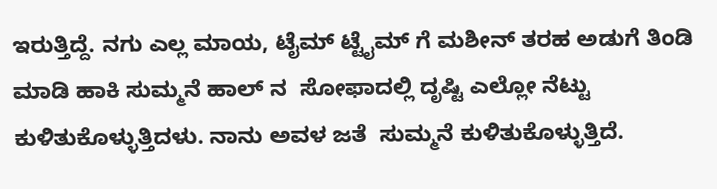ಇರುತ್ತಿದ್ದೆ. ನಗು ಎಲ್ಲ ಮಾಯ, ಟೈಮ್ ಟ್ಟೈಮ್ ಗೆ ಮಶೀನ್ ತರಹ ಅಡುಗೆ ತಿಂಡಿ ಮಾಡಿ ಹಾಕಿ ಸುಮ್ಮನೆ ಹಾಲ್ ನ  ಸೋಫಾದಲ್ಲಿ ದೃಷ್ಟಿ ಎಲ್ಲೋ ನೆಟ್ಟು ಕುಳಿತುಕೊಳ್ಳುತ್ತಿದಳು. ನಾನು ಅವಳ ಜತೆ  ಸುಮ್ಮನೆ ಕುಳಿತುಕೊಳ್ಳುತ್ತಿದೆ.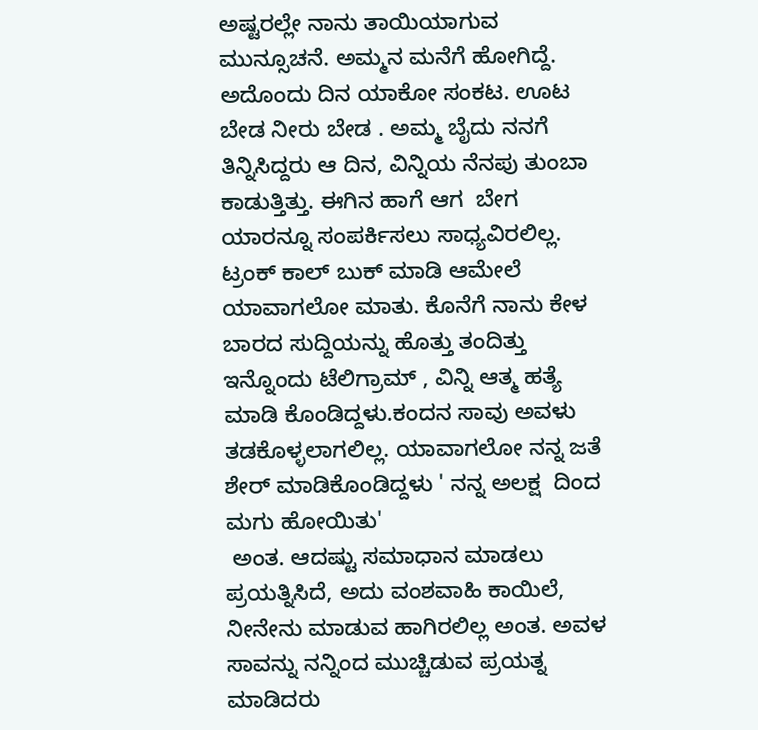ಅಷ್ಟರಲ್ಲೇ ನಾನು ತಾಯಿಯಾಗುವ ಮುನ್ಸೂಚನೆ. ಅಮ್ಮನ ಮನೆಗೆ ಹೋಗಿದ್ದೆ. ಅದೊಂದು ದಿನ ಯಾಕೋ ಸಂಕಟ. ಊಟ ಬೇಡ ನೀರು ಬೇಡ . ಅಮ್ಮ ಬೈದು ನನಗೆ ತಿನ್ನಿಸಿದ್ದರು ಆ ದಿನ, ವಿನ್ನಿಯ ನೆನಪು ತುಂಬಾ ಕಾಡುತ್ತಿತ್ತು. ಈಗಿನ ಹಾಗೆ ಆಗ  ಬೇಗ ಯಾರನ್ನೂ ಸಂಪರ್ಕಿಸಲು ಸಾಧ್ಯವಿರಲಿಲ್ಲ. ಟ್ರಂಕ್ ಕಾಲ್ ಬುಕ್ ಮಾಡಿ ಆಮೇಲೆ ಯಾವಾಗಲೋ ಮಾತು. ಕೊನೆಗೆ ನಾನು ಕೇಳ ಬಾರದ ಸುದ್ದಿಯನ್ನು ಹೊತ್ತು ತಂದಿತ್ತು ಇನ್ನೊಂದು ಟೆಲಿಗ್ರಾಮ್ , ವಿನ್ನಿ ಆತ್ಮ ಹತ್ಯೆ ಮಾಡಿ ಕೊಂಡಿದ್ದಳು.ಕಂದನ ಸಾವು ಅವಳು ತಡಕೊಳ್ಳಲಾಗಲಿಲ್ಲ. ಯಾವಾಗಲೋ ನನ್ನ ಜತೆ ಶೇರ್ ಮಾಡಿಕೊಂಡಿದ್ದಳು ' ನನ್ನ ಅಲಕ್ಷ  ದಿಂದ ಮಗು ಹೋಯಿತು'
 ಅಂತ. ಆದಷ್ಟು ಸಮಾಧಾನ ಮಾಡಲು ಪ್ರಯತ್ನಿಸಿದೆ, ಅದು ವಂಶವಾಹಿ ಕಾಯಿಲೆ, ನೀನೇನು ಮಾಡುವ ಹಾಗಿರಲಿಲ್ಲ ಅಂತ. ಅವಳ ಸಾವನ್ನು ನನ್ನಿಂದ ಮುಚ್ಚಿಡುವ ಪ್ರಯತ್ನ ಮಾಡಿದರು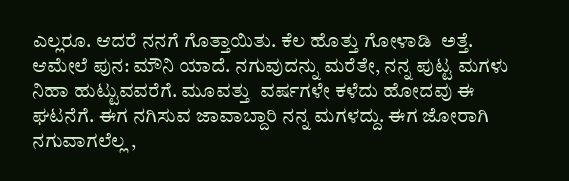ಎಲ್ಲರೂ. ಆದರೆ ನನಗೆ ಗೊತ್ತಾಯಿತು. ಕೆಲ ಹೊತ್ತು ಗೋಳಾಡಿ  ಅತ್ತೆ. ಆಮೇಲೆ ಪುನ: ಮೌನಿ ಯಾದೆ. ನಗುವುದನ್ನು ಮರೆತೇ, ನನ್ನ ಪುಟ್ಟ ಮಗಳು ನಿಹಾ ಹುಟ್ಟುವವರೆಗೆ. ಮೂವತ್ತು  ವರ್ಷಗಳೇ ಕಳೆದು ಹೋದವು ಈ ಘಟನೆಗೆ. ಈಗ ನಗಿಸುವ ಜಾವಾಬ್ದಾರಿ ನನ್ನ ಮಗಳದ್ದು. ಈಗ ಜೋರಾಗಿ ನಗುವಾಗಲೆಲ್ಲ ,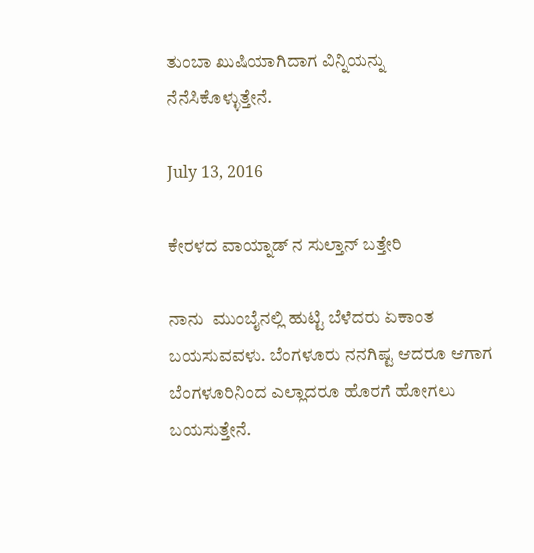ತುಂಬಾ ಖುಷಿಯಾಗಿದಾಗ ವಿನ್ನಿಯನ್ನು  ನೆನೆಸಿಕೊಳ್ಳುತ್ತೇನೆ.

July 13, 2016

ಕೇರಳದ ವಾಯ್ನಾಡ್ ನ ಸುಲ್ತಾನ್ ಬತ್ತೇರಿ

ನಾನು  ಮುಂಬೈನಲ್ಲಿ ಹುಟ್ಟಿ ಬೆಳೆದರು ಏಕಾಂತ ಬಯಸುವವಳು. ಬೆಂಗಳೂರು ನನಗಿಷ್ಟ ಆದರೂ ಆಗಾಗ ಬೆಂಗಳೂರಿನಿಂದ ಎಲ್ಲಾದರೂ ಹೊರಗೆ ಹೋಗಲು ಬಯಸುತ್ತೇನೆ.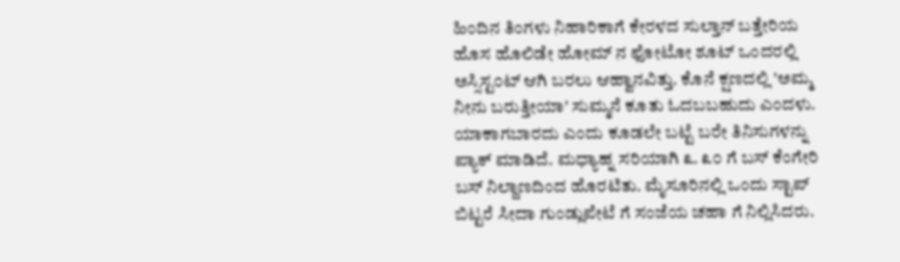ಹಿಂದಿನ ತಿಂಗಳು ನಿಹಾರಿಕಾಗೆ ಕೇರಳದ ಸುಲ್ತಾನ್ ಬತ್ತೇರಿಯ ಹೊಸ ಹೊಲಿಡೇ ಹೋಮ್ ನ ಫೋಟೋ ಶೂಟ್ ಒಂದರಲ್ಲಿ ಅಸ್ಸಿಸ್ಟ೦ಟ್ ಆಗಿ ಬರಲು ಆಹ್ವಾನವಿತ್ತು. ಕೊನೆ ಕ್ಷಣದಲ್ಲಿ 'ಅಮ್ಮ ನೀನು ಬರುತ್ತೀಯಾ' ಸುಮ್ಮನೆ ಕೂತು ಓದಬಬಹುದು ಎಂದಳು. ಯಾಕಾಗಬಾರದು ಎಂದು ಕೂಡಲೇ ಬಟ್ಟೆ ಬರೇ ತಿನಿಸುಗಳನ್ನು ಪ್ಯಾಕ್ ಮಾಡಿದೆ. ಮಧ್ಯಾಹ್ನ ಸರಿಯಾಗಿ ೩. ೩೦ ಗೆ ಬಸ್ ಕೆಂಗೇರಿ ಬಸ್ ನಿಲ್ದಾಣದಿಂದ ಹೊರಟಿತು. ಮೈಸೂರಿನಲ್ಲಿ ಒಂದು ಸ್ಟಾಪ್ ಬಿಟ್ಟರೆ ಸೀದಾ ಗುಂಡ್ಲುಪೇಟೆ ಗೆ ಸಂಜೆಯ ಚಹಾ ಗೆ ನಿಲ್ಲಿಸಿದರು.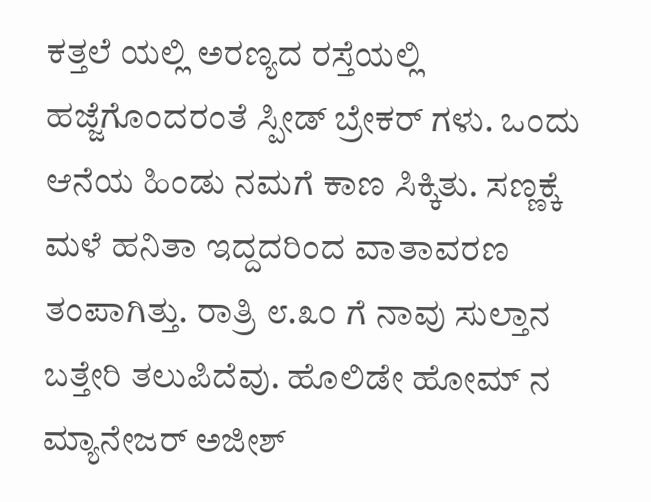ಕತ್ತಲೆ ಯಲ್ಲಿ ಅರಣ್ಯದ ರಸ್ತೆಯಲ್ಲಿ ಹಜ್ಜೆಗೊಂದರಂತೆ ಸ್ಪೀಡ್ ಬ್ರೇಕರ್ ಗಳು. ಒಂದು ಆನೆಯ ಹಿಂಡು ನಮಗೆ ಕಾಣ ಸಿಕ್ಕಿತು. ಸಣ್ಣಕ್ಕೆ ಮಳೆ ಹನಿತಾ ಇದ್ದದರಿಂದ ವಾತಾವರಣ ತಂಪಾಗಿತ್ತು. ರಾತ್ರಿ ೮.೩೦ ಗೆ ನಾವು ಸುಲ್ತಾನ ಬತ್ತೇರಿ ತಲುಪಿದೆವು. ಹೊಲಿಡೇ ಹೋಮ್ ನ  ಮ್ಯಾನೇಜರ್ ಅಜೀಶ್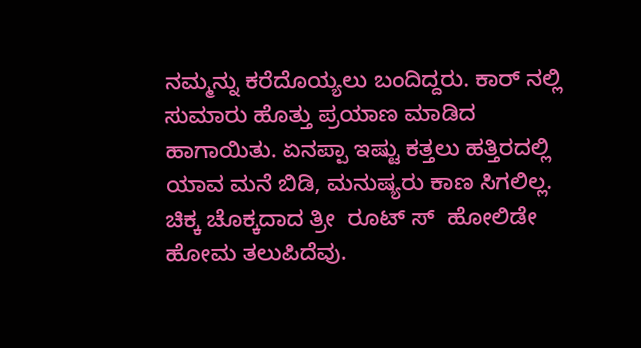ನಮ್ಮನ್ನು ಕರೆದೊಯ್ಯಲು ಬಂದಿದ್ದರು. ಕಾರ್ ನಲ್ಲಿ ಸುಮಾರು ಹೊತ್ತು ಪ್ರಯಾಣ ಮಾಡಿದ ಹಾಗಾಯಿತು. ಏನಪ್ಪಾ ಇಷ್ಟು ಕತ್ತಲು ಹತ್ತಿರದಲ್ಲಿ ಯಾವ ಮನೆ ಬಿಡಿ, ಮನುಷ್ಯರು ಕಾಣ ಸಿಗಲಿಲ್ಲ.
ಚಿಕ್ಕ ಚೊಕ್ಕದಾದ ತ್ರೀ  ರೂಟ್ ಸ್  ಹೋಲಿಡೇ ಹೋಮ ತಲುಪಿದೆವು.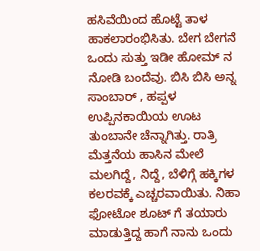ಹಸಿವೆಯಿಂದ ಹೊಟ್ಟೆ ತಾಳ ಹಾಕಲಾರಂಭಿಸಿತು. ಬೇಗ ಬೇಗನೆ ಒಂದು ಸುತ್ತು ಇಡೀ ಹೋಮ್ ನ ನೋಡಿ ಬಂದೆವು. ಬಿಸಿ ಬಿಸಿ ಅನ್ನ ಸಾಂಬಾರ್ , ಹಪ್ಪಳ ಉಪ್ಪಿನಕಾಯಿಯ ಊಟ ತುಂಬಾನೇ ಚೆನ್ನಾಗಿತ್ತು. ರಾತ್ರಿ ಮೆತ್ತನೆಯ ಹಾಸಿನ ಮೇಲೆ ಮಲಗಿದ್ದೆ, ನಿದ್ದೆ, ಬೆಳಿಗ್ಗೆ ಹಕ್ಕಿಗಳ ಕಲರವಕ್ಕೆ ಎಚ್ಚರವಾಯಿತು. ನಿಹಾ ಫೋಟೋ ಶೂಟ್ ಗೆ ತಯಾರು ಮಾಡುತ್ತಿದ್ದ ಹಾಗೆ ನಾನು ಒಂದು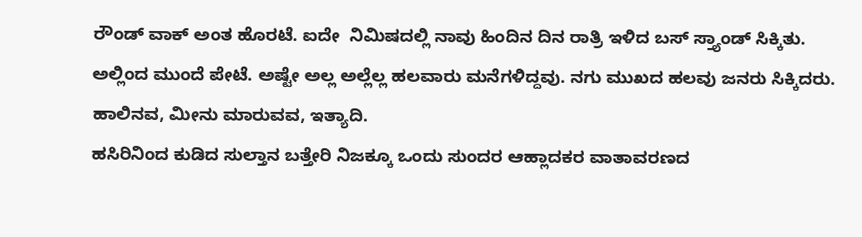ರೌಂಡ್ ವಾಕ್ ಅಂತ ಹೊರಟೆ. ಐದೇ  ನಿಮಿಷದಲ್ಲಿ ನಾವು ಹಿಂದಿನ ದಿನ ರಾತ್ರಿ ಇಳಿದ ಬಸ್ ಸ್ತ್ಯಾಂಡ್ ಸಿಕ್ಕಿತು. ಅಲ್ಲಿಂದ ಮುಂದೆ ಪೇಟೆ. ಅಷ್ಟೇ ಅಲ್ಲ ಅಲ್ಲೆಲ್ಲ ಹಲವಾರು ಮನೆಗಳಿದ್ದವು. ನಗು ಮುಖದ ಹಲವು ಜನರು ಸಿಕ್ಕಿದರು. ಹಾಲಿನವ, ಮೀನು ಮಾರುವವ, ಇತ್ಯಾದಿ.
ಹಸಿರಿನಿಂದ ಕುಡಿದ ಸುಲ್ತಾನ ಬತ್ತೇರಿ ನಿಜಕ್ಕೂ ಒಂದು ಸುಂದರ ಆಹ್ಲಾದಕರ ವಾತಾವರಣದ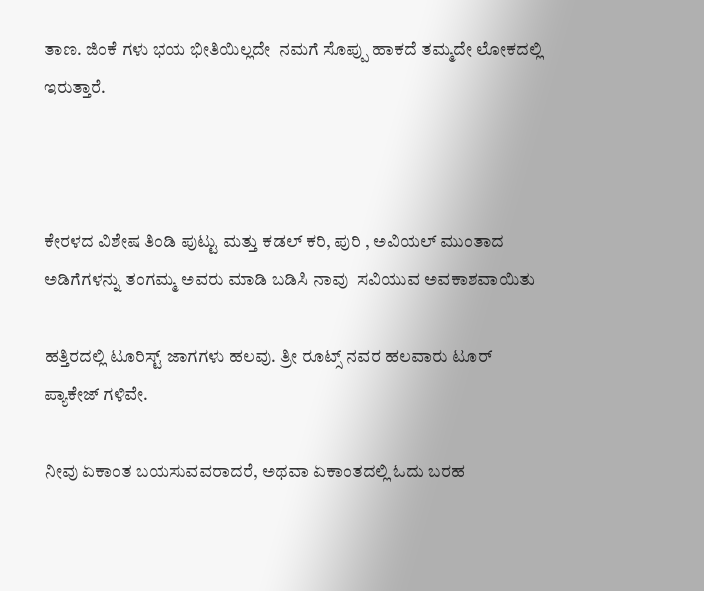ತಾಣ. ಜಿಂಕೆ ಗಳು ಭಯ ಭೀತಿಯಿಲ್ಲದೇ  ನಮಗೆ ಸೊಪ್ಪು ಹಾಕದೆ ತಮ್ಮದೇ ಲೋಕದಲ್ಲಿ ಇರುತ್ತಾರೆ.



ಕೇರಳದ ವಿಶೇಷ ತಿಂಡಿ ಪುಟ್ಟು ಮತ್ತು ಕಡಲ್ ಕರಿ, ಪುರಿ , ಅವಿಯಲ್ ಮುಂತಾದ ಅಡಿಗೆಗಳನ್ನು ತಂಗಮ್ಮ ಅವರು ಮಾಡಿ ಬಡಿಸಿ ನಾವು  ಸವಿಯುವ ಅವಕಾಶವಾಯಿತು

ಹತ್ತಿರದಲ್ಲಿ ಟೂರಿಸ್ಟ್ ಜಾಗಗಳು ಹಲವು. ತ್ರೀ ರೂಟ್ಸ್ ನವರ ಹಲವಾರು ಟೂರ್ ಪ್ಯಾಕೇಜ್ ಗಳಿವೇ.

ನೀವು ಏಕಾಂತ ಬಯಸುವವರಾದರೆ, ಅಥವಾ ಏಕಾಂತದಲ್ಲಿ ಓದು ಬರಹ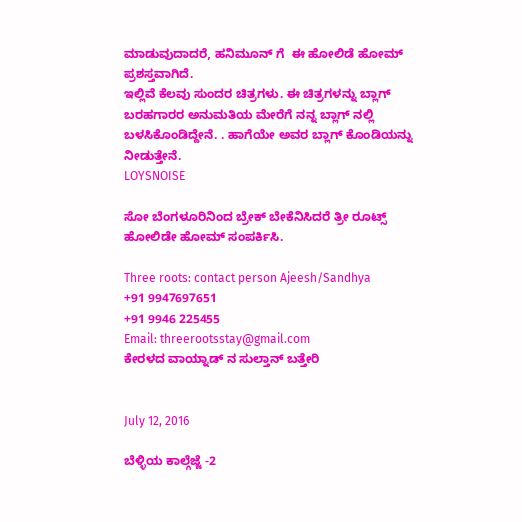ಮಾಡುವುದಾದರೆ, ಹನಿಮೂನ್ ಗೆ  ಈ ಹೋಲಿಡೆ ಹೋಮ್ ಪ್ರಶಸ್ತವಾಗಿದೆ.
ಇಲ್ಲಿವೆ ಕೆಲವು ಸುಂದರ ಚಿತ್ರಗಳು. ಈ ಚಿತ್ರಗಳನ್ನು ಬ್ಲಾಗ್ ಬರಹಗಾರರ ಅನುಮತಿಯ ಮೇರೆಗೆ ನನ್ನ ಬ್ಲಾಗ್ ನಲ್ಲಿ ಬಳಸಿಕೊಂಡಿದ್ದೇನೆ. . ಹಾಗೆಯೇ ಅವರ ಬ್ಲಾಗ್ ಕೊಂಡಿಯನ್ನು ನೀಡುತ್ತೇನೆ.
LOYSNOISE

ಸೋ ಬೆಂಗಳೂರಿನಿಂದ ಬ್ರೇಕ್ ಬೇಕೆನಿಸಿದರೆ ತ್ರೀ ರೂಟ್ಸ್ ಹೋಲಿಡೇ ಹೋಮ್ ಸಂಪರ್ಕಿಸಿ.

Three roots: contact person Ajeesh/Sandhya
+91 9947697651
+91 9946 225455
Email: threerootsstay@gmail.com
ಕೇರಳದ ವಾಯ್ನಾಡ್ ನ ಸುಲ್ತಾನ್ ಬತ್ತೇರಿ


July 12, 2016

ಬೆಳ್ಳಿಯ ಕಾಲ್ಗೆಜ್ಜೆ -2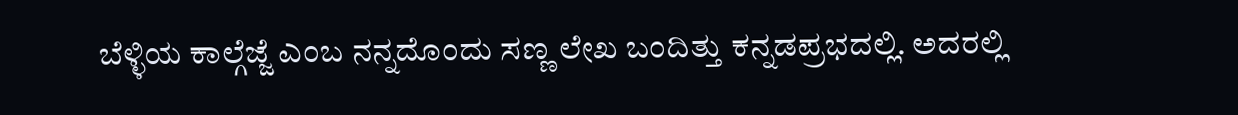ಬೆಳ್ಳಿಯ ಕಾಲ್ಗೆಜ್ಜೆ ಎಂಬ ನನ್ನದೊಂದು ಸಣ್ಣ ಲೇಖ ಬಂದಿತ್ತು ಕನ್ನಡಪ್ರಭದಲ್ಲಿ. ಅದರಲ್ಲಿ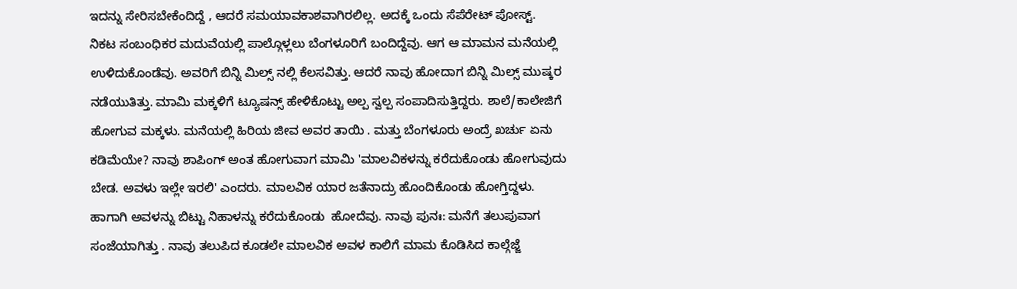ಇದನ್ನು ಸೇರಿಸಬೇಕೆಂದಿದ್ದೆ , ಆದರೆ ಸಮಯಾವಕಾಶವಾಗಿರಲಿಲ್ಲ. ಅದಕ್ಕೆ ಒಂದು ಸೆಪೆರೇಟ್ ಪೋಸ್ಟ್.
ನಿಕಟ ಸಂಬಂಧಿಕರ ಮದುವೆಯಲ್ಲಿ ಪಾಲ್ಗೊಳ್ಲಲು ಬೆಂಗಳೂರಿಗೆ ಬಂದಿದ್ದೆವು. ಆಗ ಆ ಮಾಮನ ಮನೆಯಲ್ಲಿ ಉಳಿದುಕೊಂಡೆವು. ಅವರಿಗೆ ಬಿನ್ನಿ ಮಿಲ್ಸ್ ನಲ್ಲಿ ಕೆಲಸವಿತ್ತು. ಆದರೆ ನಾವು ಹೋದಾಗ ಬಿನ್ನಿ ಮಿಲ್ಸ್ ಮುಷ್ಕರ ನಡೆಯುತಿತ್ತು. ಮಾಮಿ ಮಕ್ಕಳಿಗೆ ಟ್ಯೂಷನ್ಸ್ ಹೇಳಿಕೊಟ್ಟು ಅಲ್ಪ ಸ್ವಲ್ಪ ಸಂಪಾದಿಸುತ್ತಿದ್ದರು. ಶಾಲೆ/ಕಾಲೇಜಿಗೆ ಹೋಗುವ ಮಕ್ಕಳು. ಮನೆಯಲ್ಲಿ ಹಿರಿಯ ಜೀವ ಅವರ ತಾಯಿ . ಮತ್ತು ಬೆಂಗಳೂರು ಅಂದ್ರೆ ಖರ್ಚು ಏನು ಕಡಿಮೆಯೇ? ನಾವು ಶಾಪಿಂಗ್ ಅಂತ ಹೋಗುವಾಗ ಮಾಮಿ 'ಮಾಲವಿಕಳನ್ನು ಕರೆದುಕೊಂಡು ಹೋಗುವುದು ಬೇಡ. ಅವಳು ಇಲ್ಲೇ ಇರಲಿ' ಎಂದರು. ಮಾಲವಿಕ ಯಾರ ಜತೆನಾದ್ರು ಹೊಂದಿಕೊಂಡು ಹೋಗ್ತಿದ್ದಳು. ಹಾಗಾಗಿ ಅವಳನ್ನು ಬಿಟ್ಟು ನಿಹಾಳನ್ನು ಕರೆದುಕೊಂಡು  ಹೋದೆವು. ನಾವು ಪುನಃ: ಮನೆಗೆ ತಲುಪುವಾಗ ಸಂಜೆಯಾಗಿತ್ತು . ನಾವು ತಲುಪಿದ ಕೂಡಲೇ ಮಾಲವಿಕ ಅವಳ ಕಾಲಿಗೆ ಮಾಮ ಕೊಡಿಸಿದ ಕಾಲ್ಗೆಜ್ಜೆ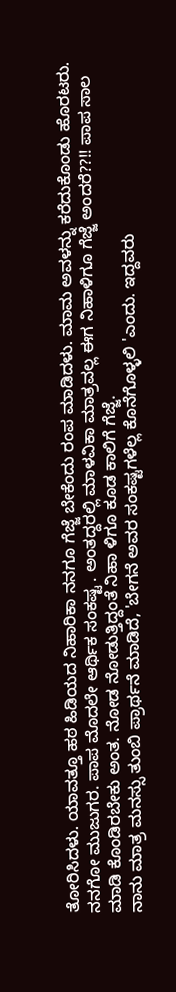ತೋರಿಸಿದಳು. ಯಾವತ್ತೂ ಹಠ ಹಿಡಿಯದ ನಿಹಾರಿಕಾ ನನಗೂ ಗೆಜ್ಜೆ ಬೇಕೆಂದು ರಂಪ ಮಾಡಿದಳು. ಮಾಮ ಅವಳನ್ನು ಕರೆದುಕೊಂಡು ಹೊರಟರು. ನನಗೋ ಮುಜುಗರ. ಪಾಪ ಮೊದಲೇ ಆರ್ಥಿಕ ಸಂಕಷ್ಟ . ಅಂತದ್ದರಲ್ಲಿ ಮಾಳವಿಕಾ ಮಾತ್ರವಲ್ಲ ಈಗ ನಿಹಾಳಿಗೂ ಗೆಜ್ಜೆ ಅಂದರೆ??!! ಪಾಪ ಸಾಲ ಮಾಡಿ ಕೊಂಡಿರಬೇಕು ಅಂತ. ನೋಡ ನೋಡುತ್ತಿದ್ದಂತೆ ನಿಹಾ ಳಿಗೂ ಕೂಡ ಕಾಲಿಗೆ ಗೆಜ್ಜೆ.
ನಾನು ಮಾತ್ರ ಮನಸ್ಸು ತುಂಬಿ ಪ್ರಾರ್ಥನೆ ಮಾಡಿದೆ, 'ಬೇಗನೆ ಅವರ ಸಂಕಷ್ಟಗಳೆಲ್ಲ ಕೊನೆಗೊಳ್ಳಲಿ 'ಎಂದು. ಇದ್ದವರು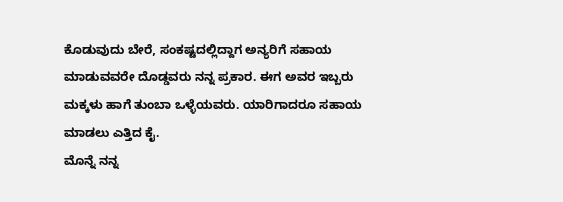ಕೊಡುವುದು ಬೇರೆ, ಸಂಕಷ್ಟದಲ್ಲಿದ್ದಾಗ ಅನ್ಯರಿಗೆ ಸಹಾಯ ಮಾಡುವವರೇ ದೊಡ್ಡವರು ನನ್ನ ಪ್ರಕಾರ. ಈಗ ಅವರ ಇಬ್ಬರು ಮಕ್ಕಳು ಹಾಗೆ ತುಂಬಾ ಒಳ್ಳೆಯವರು. ಯಾರಿಗಾದರೂ ಸಹಾಯ ಮಾಡಲು ಎತ್ತಿದ ಕೈ.
ಮೊನ್ನೆ ನನ್ನ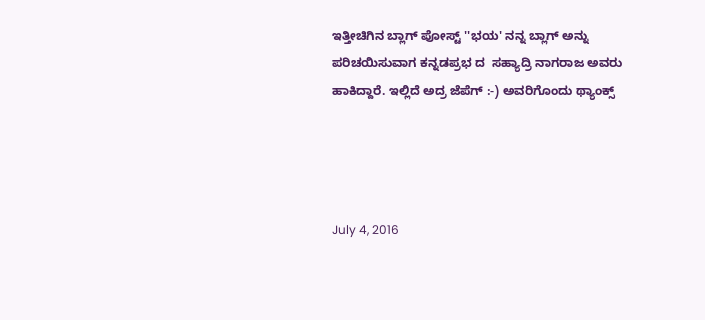ಇತ್ತೀಚಿಗಿನ ಬ್ಲಾಗ್ ಪೋಸ್ಟ್ ''ಭಯ' ನನ್ನ ಬ್ಲಾಗ್ ಅನ್ನು ಪರಿಚಯಿಸುವಾಗ ಕನ್ನಡಪ್ರಭ ದ  ಸಹ್ಯಾದ್ರಿ ನಾಗರಾಜ ಅವರು ಹಾಕಿದ್ದಾರೆ. ಇಲ್ಲಿದೆ ಅದ್ರ ಜೆಪೆಗ್ :-) ಅವರಿಗೊಂದು ಥ್ಯಾಂಕ್ಸ್




July 4, 2016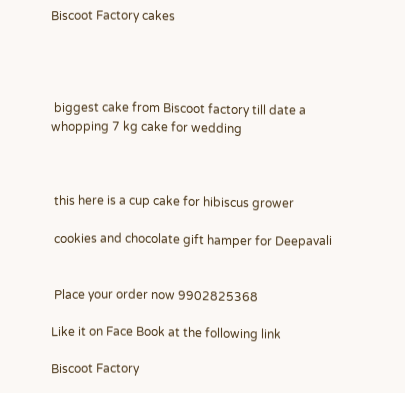Biscoot Factory cakes




 biggest cake from Biscoot factory till date a whopping 7 kg cake for wedding



 this here is a cup cake for hibiscus grower

 cookies and chocolate gift hamper for Deepavali


 Place your order now 9902825368

Like it on Face Book at the following link

Biscoot Factory